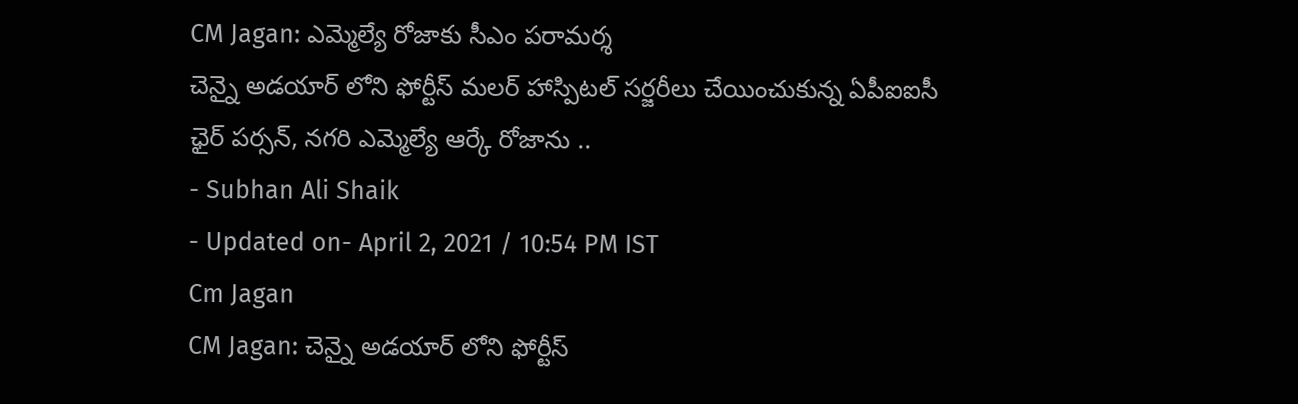CM Jagan: ఎమ్మెల్యే రోజాకు సీఎం పరామర్శ
చెన్నై అడయార్ లోని ఫోర్టీస్ మలర్ హాస్పిటల్ సర్జరీలు చేయించుకున్న ఏపీఐఐసీ ఛైర్ పర్సన్, నగరి ఎమ్మెల్యే ఆర్కే రోజాను ..
- Subhan Ali Shaik
- Updated on- April 2, 2021 / 10:54 PM IST
Cm Jagan
CM Jagan: చెన్నై అడయార్ లోని ఫోర్టీస్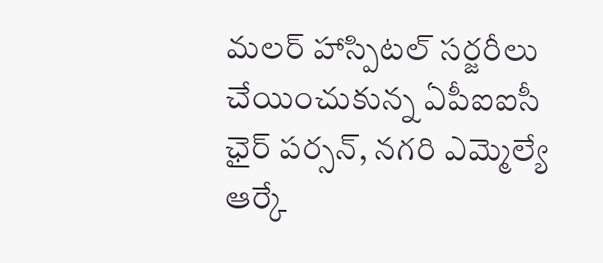మలర్ హాస్పిటల్ సర్జరీలు చేయించుకున్న ఏపీఐఐసీ ఛైర్ పర్సన్, నగరి ఎమ్మెల్యే ఆర్కే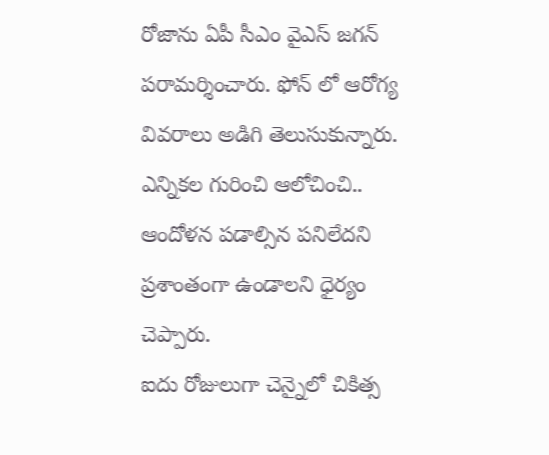రోజాను ఏపీ సీఎం వైఎస్ జగన్ పరామర్శించారు. ఫోన్ లో ఆరోగ్య వివరాలు అడిగి తెలుసుకున్నారు. ఎన్నికల గురించి ఆలోచించి.. ఆందోళన పడాల్సిన పనిలేదని ప్రశాంతంగా ఉండాలని ధైర్యం చెప్పారు.
ఐదు రోజులుగా చెన్నైలో చికిత్స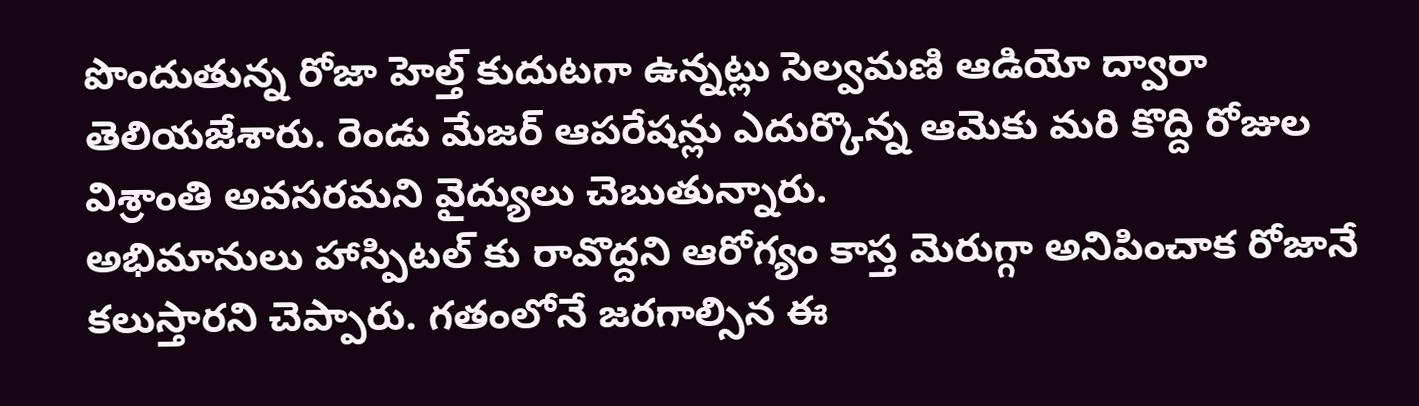పొందుతున్న రోజా హెల్త్ కుదుటగా ఉన్నట్లు సెల్వమణి ఆడియో ద్వారా తెలియజేశారు. రెండు మేజర్ ఆపరేషన్లు ఎదుర్కొన్న ఆమెకు మరి కొద్ది రోజుల విశ్రాంతి అవసరమని వైద్యులు చెబుతున్నారు.
అభిమానులు హాస్పిటల్ కు రావొద్దని ఆరోగ్యం కాస్త మెరుగ్గా అనిపించాక రోజానే కలుస్తారని చెప్పారు. గతంలోనే జరగాల్సిన ఈ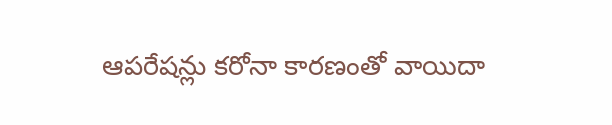ఆపరేషన్లు కరోనా కారణంతో వాయిదా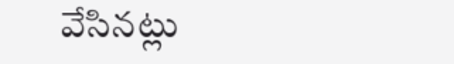వేసినట్లు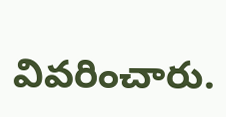వివరించారు.